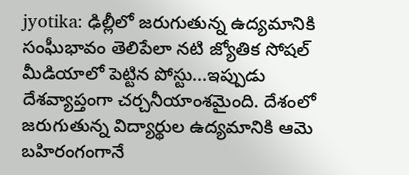jyotika: ఢిల్లీలో జరుగుతున్న ఉద్యమానికి సంఘీభావం తెలిపేలా నటి జ్యోతిక సోషల్ మీడియాలో పెట్టిన పోస్టు...ఇప్పుడు దేశవ్యాప్తంగా చర్చనీయాంశమైంది. దేశంలో జరుగుతున్న విద్యార్థుల ఉద్యమానికి ఆమె బహిరంగంగానే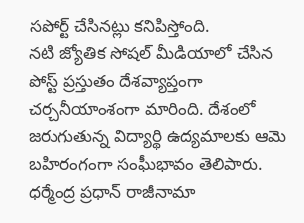సపోర్ట్ చేసినట్లు కనిపిస్తోంది.
నటి జ్యోతిక సోషల్ మీడియాలో చేసిన పోస్ట్ ప్రస్తుతం దేశవ్యాప్తంగా చర్చనీయాంశంగా మారింది. దేశంలో జరుగుతున్న విద్యార్థి ఉద్యమాలకు ఆమె బహిరంగంగా సంఘీభావం తెలిపారు. ధర్మేంద్ర ప్రధాన్ రాజీనామా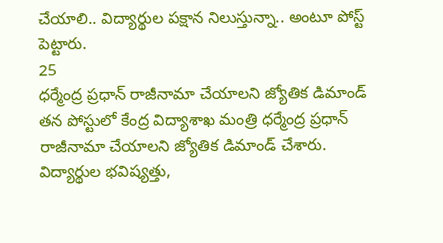చేయాలి.. విద్యార్థుల పక్షాన నిలుస్తున్నా.. అంటూ పోస్ట్ పెట్టారు.
25
ధర్మేంద్ర ప్రధాన్ రాజీనామా చేయాలని జ్యోతిక డిమాండ్
తన పోస్టులో కేంద్ర విద్యాశాఖ మంత్రి ధర్మేంద్ర ప్రధాన్ రాజీనామా చేయాలని జ్యోతిక డిమాండ్ చేశారు. విద్యార్థుల భవిష్యత్తు,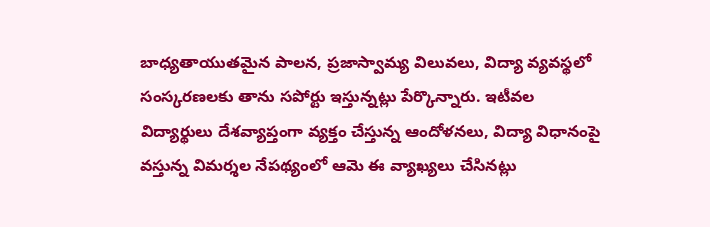బాధ్యతాయుతమైన పాలన, ప్రజాస్వామ్య విలువలు, విద్యా వ్యవస్థలో సంస్కరణలకు తాను సపోర్టు ఇస్తున్నట్లు పేర్కొన్నారు. ఇటీవల విద్యార్థులు దేశవ్యాప్తంగా వ్యక్తం చేస్తున్న ఆందోళనలు, విద్యా విధానంపై వస్తున్న విమర్శల నేపథ్యంలో ఆమె ఈ వ్యాఖ్యలు చేసినట్లు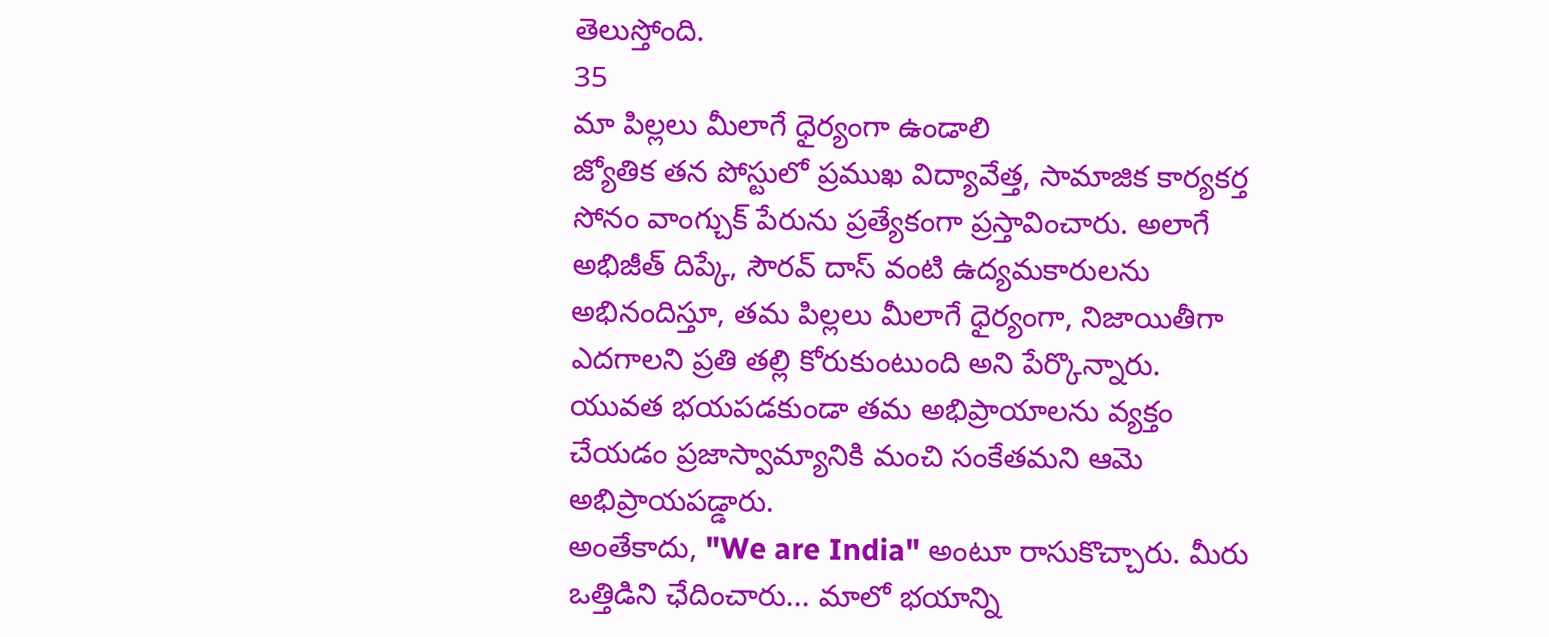తెలుస్తోంది.
35
మా పిల్లలు మీలాగే ధైర్యంగా ఉండాలి
జ్యోతిక తన పోస్టులో ప్రముఖ విద్యావేత్త, సామాజిక కార్యకర్త సోనం వాంగ్చుక్ పేరును ప్రత్యేకంగా ప్రస్తావించారు. అలాగే అభిజీత్ దిప్కే, సౌరవ్ దాస్ వంటి ఉద్యమకారులను అభినందిస్తూ, తమ పిల్లలు మీలాగే ధైర్యంగా, నిజాయితీగా ఎదగాలని ప్రతి తల్లి కోరుకుంటుంది అని పేర్కొన్నారు. యువత భయపడకుండా తమ అభిప్రాయాలను వ్యక్తం చేయడం ప్రజాస్వామ్యానికి మంచి సంకేతమని ఆమె అభిప్రాయపడ్డారు.
అంతేకాదు, "We are India" అంటూ రాసుకొచ్చారు. మీరు ఒత్తిడిని ఛేదించారు... మాలో భయాన్ని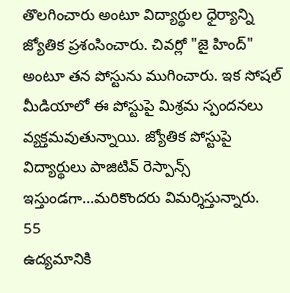తొలగించారు అంటూ విద్యార్థుల ధైర్యాన్ని జ్యోతిక ప్రశంసించారు. చివర్లో "జై హింద్" అంటూ తన పోస్టును ముగించారు. ఇక సోషల్ మీడియాలో ఈ పోస్టుపై మిశ్రమ స్పందనలు వ్యక్తమవుతున్నాయి. జ్యోతిక పోస్టుపై విద్యార్థులు పాజిటివ్ రెస్పాన్స్ ఇస్తుండగా...మరికొందరు విమర్శిస్తున్నారు.
55
ఉద్యమానికి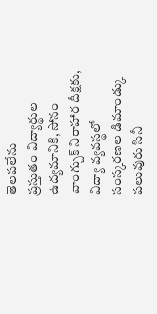తెలపలేను
ప్రస్తుతం విద్యార్థుల ఉద్యమానికి, సోనం వాంగ్చుక్ నిరాహార దీక్షకు, విద్యా వ్యవస్థలో సంస్కరణల డిమాండ్కు పలువురు సినీ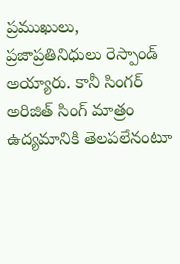ప్రముఖులు, ప్రజాప్రతినిధులు రెస్పాండ్ అయ్యారు. కానీ సింగర్ అరిజిత్ సింగ్ మాత్రం ఉద్యమానికి తెలపలేనంటూ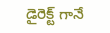డైరెక్ట్ గానే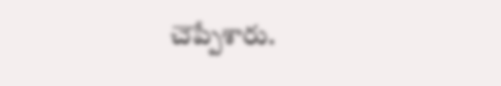చెప్పేశారు.